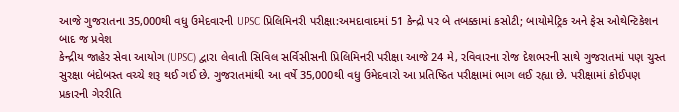આજે ગુજરાતના 35,000થી વધુ ઉમેદવારની UPSC પ્રિલિમિનરી પરીક્ષા:અમદાવાદમાં 51 કેન્દ્રો પર બે તબક્કામાં કસોટી; બાયોમેટ્રિક અને ફેસ ઓથેન્ટિકેશન બાદ જ પ્રવેશ
કેન્દ્રીય જાહેર સેવા આયોગ (UPSC) દ્વારા લેવાતી સિવિલ સર્વિસીસની પ્રિલિમિનરી પરીક્ષા આજે 24 મે, રવિવારના રોજ દેશભરની સાથે ગુજરાતમાં પણ ચુસ્ત સુરક્ષા બંદોબસ્ત વચ્ચે શરૂ થઈ ગઈ છે. ગુજરાતમાંથી આ વર્ષે 35,000થી વધુ ઉમેદવારો આ પ્રતિષ્ઠિત પરીક્ષામાં ભાગ લઈ રહ્યા છે. પરીક્ષામાં કોઈપણ પ્રકારની ગેરરીતિ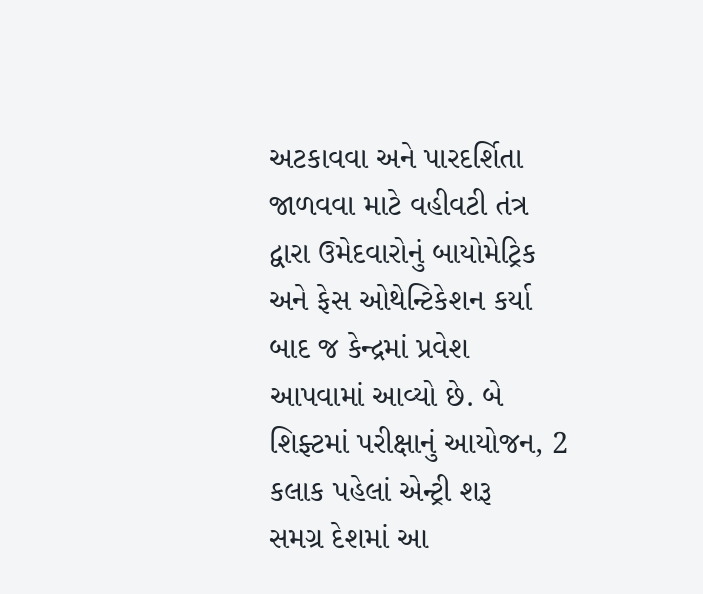અટકાવવા અને પારદર્શિતા જાળવવા માટે વહીવટી તંત્ર દ્વારા ઉમેદવારોનું બાયોમેટ્રિક અને ફેસ ઓથેન્ટિકેશન કર્યા બાદ જ કેન્દ્રમાં પ્રવેશ આપવામાં આવ્યો છે. બે શિફ્ટમાં પરીક્ષાનું આયોજન, 2 કલાક પહેલાં એન્ટ્રી શરૂ
સમગ્ર દેશમાં આ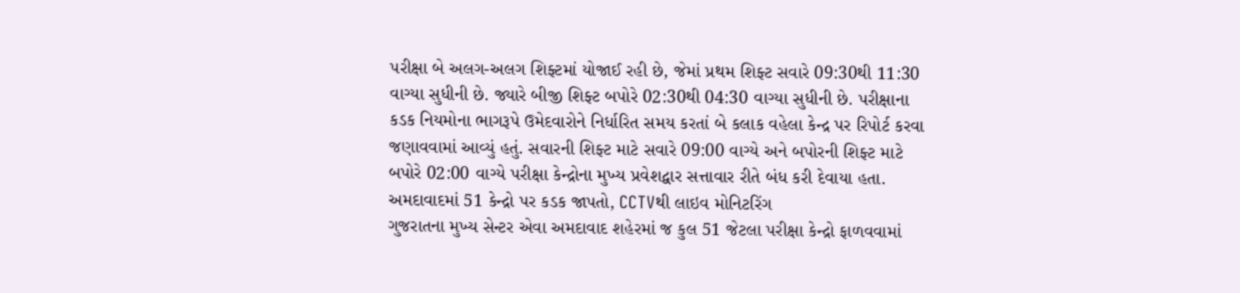પરીક્ષા બે અલગ-અલગ શિફ્ટમાં યોજાઈ રહી છે, જેમાં પ્રથમ શિફ્ટ સવારે 09:30થી 11:30 વાગ્યા સુધીની છે. જ્યારે બીજી શિફ્ટ બપોરે 02:30થી 04:30 વાગ્યા સુધીની છે. પરીક્ષાના કડક નિયમોના ભાગરૂપે ઉમેદવારોને નિર્ધારિત સમય કરતાં બે કલાક વહેલા કેન્દ્ર પર રિપોર્ટ કરવા જણાવવામાં આવ્યું હતું. સવારની શિફ્ટ માટે સવારે 09:00 વાગ્યે અને બપોરની શિફ્ટ માટે બપોરે 02:00 વાગ્યે પરીક્ષા કેન્દ્રોના મુખ્ય પ્રવેશદ્વાર સત્તાવાર રીતે બંધ કરી દેવાયા હતા. અમદાવાદમાં 51 કેન્દ્રો પર કડક જાપતો, CCTVથી લાઇવ મોનિટરિંગ
ગુજરાતના મુખ્ય સેન્ટર એવા અમદાવાદ શહેરમાં જ કુલ 51 જેટલા પરીક્ષા કેન્દ્રો ફાળવવામાં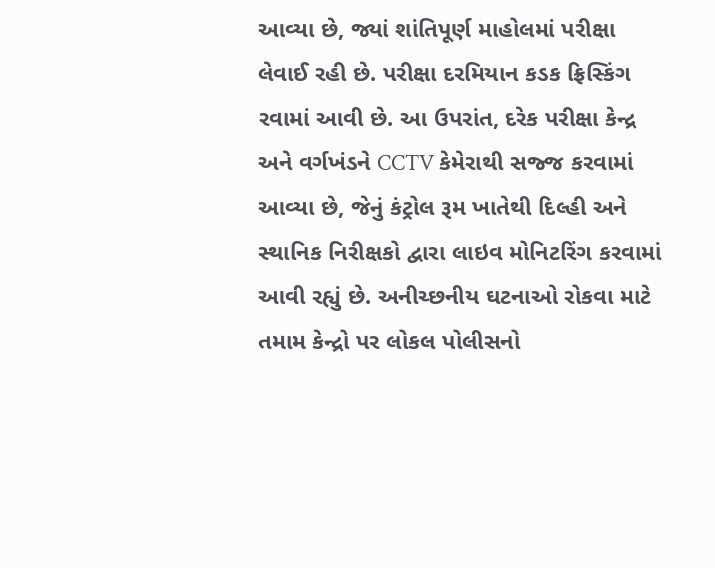આવ્યા છે, જ્યાં શાંતિપૂર્ણ માહોલમાં પરીક્ષા લેવાઈ રહી છે. પરીક્ષા દરમિયાન કડક ફ્રિસ્કિંગ રવામાં આવી છે. આ ઉપરાંત, દરેક પરીક્ષા કેન્દ્ર અને વર્ગખંડને CCTV કેમેરાથી સજ્જ કરવામાં આવ્યા છે, જેનું કંટ્રોલ રૂમ ખાતેથી દિલ્હી અને સ્થાનિક નિરીક્ષકો દ્વારા લાઇવ મોનિટરિંગ કરવામાં આવી રહ્યું છે. અનીચ્છનીય ઘટનાઓ રોકવા માટે તમામ કેન્દ્રો પર લોકલ પોલીસનો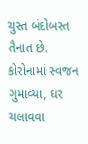ચુસ્ત બંદોબસ્ત તૈનાત છે. કોરોનામાં સ્વજન ગુમાવ્યા, ઘર ચલાવવા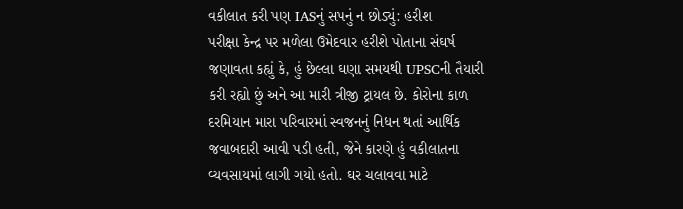વકીલાત કરી પણ IASનું સપનું ન છોડ્યું: હરીશ
પરીક્ષા કેન્દ્ર પર મળેલા ઉમેદવાર હરીશે પોતાના સંઘર્ષ જણાવતા કહ્યું કે, હું છેલ્લા ઘણા સમયથી UPSCની તૈયારી કરી રહ્યો છું અને આ મારી ત્રીજી ટ્રાયલ છે. કોરોના કાળ દરમિયાન મારા પરિવારમાં સ્વજનનું નિધન થતાં આર્થિક જવાબદારી આવી પડી હતી, જેને કારણે હું વકીલાતના વ્યવસાયમાં લાગી ગયો હતો. ઘર ચલાવવા માટે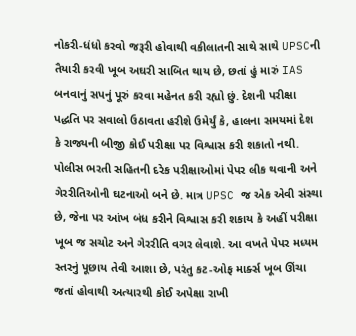નોકરી-ધંધો કરવો જરૂરી હોવાથી વકીલાતની સાથે સાથે UPSCની તૈયારી કરવી ખૂબ અઘરી સાબિત થાય છે, છતાં હું મારું IAS બનવાનું સપનું પૂરું કરવા મહેનત કરી રહ્યો છું. દેશની પરીક્ષા પદ્ધતિ પર સવાલો ઉઠાવતા હરીશે ઉમેર્યું કે, હાલના સમયમાં દેશ કે રાજ્યની બીજી કોઈ પરીક્ષા પર વિશ્વાસ કરી શકાતો નથી. પોલીસ ભરતી સહિતની દરેક પરીક્ષાઓમાં પેપર લીક થવાની અને ગેરરીતિઓની ઘટનાઓ બને છે. માત્ર UPSC જ એક એવી સંસ્થા છે, જેના પર આંખ બંધ કરીને વિશ્વાસ કરી શકાય કે અહીં પરીક્ષા ખૂબ જ સચોટ અને ગેરરીતિ વગર લેવાશે. આ વખતે પેપર મધ્યમ સ્તરનું પૂછાય તેવી આશા છે, પરંતુ કટ-ઓફ માર્ક્સ ખૂબ ઊંચા જતાં હોવાથી અત્યારથી કોઈ અપેક્ષા રાખી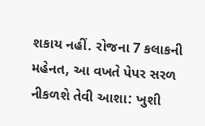શકાય નહીં. રોજના 7 કલાકની મહેનત, આ વખતે પેપર સરળ નીકળશે તેવી આશા: ખુશી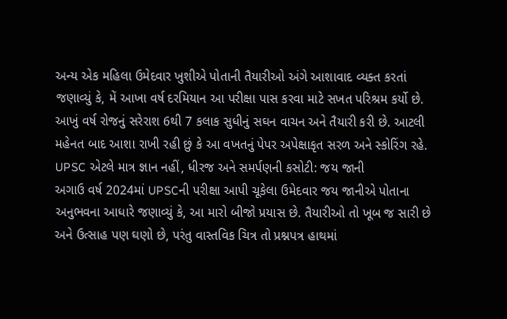અન્ય એક મહિલા ઉમેદવાર ખુશીએ પોતાની તૈયારીઓ અંગે આશાવાદ વ્યક્ત કરતાં જણાવ્યું કે, મેં આખા વર્ષ દરમિયાન આ પરીક્ષા પાસ કરવા માટે સખત પરિશ્રમ કર્યો છે. આખું વર્ષ રોજનું સરેરાશ 6થી 7 કલાક સુધીનું સઘન વાચન અને તૈયારી કરી છે. આટલી મહેનત બાદ આશા રાખી રહી છું કે આ વખતનું પેપર અપેક્ષાકૃત સરળ અને સ્કોરિંગ રહે. UPSC એટલે માત્ર જ્ઞાન નહીં, ધીરજ અને સમર્પણની કસોટી: જય જાની
અગાઉ વર્ષ 2024માં UPSCની પરીક્ષા આપી ચૂકેલા ઉમેદવાર જય જાનીએ પોતાના અનુભવના આધારે જણાવ્યું કે, આ મારો બીજો પ્રયાસ છે. તૈયારીઓ તો ખૂબ જ સારી છે અને ઉત્સાહ પણ ઘણો છે, પરંતુ વાસ્તવિક ચિત્ર તો પ્રશ્નપત્ર હાથમાં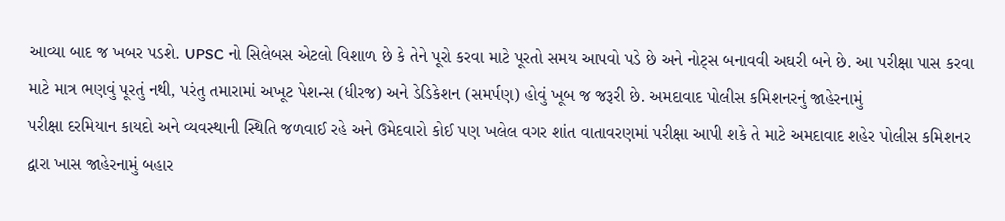આવ્યા બાદ જ ખબર પડશે. UPSC નો સિલેબસ એટલો વિશાળ છે કે તેને પૂરો કરવા માટે પૂરતો સમય આપવો પડે છે અને નોટ્સ બનાવવી અઘરી બને છે. આ પરીક્ષા પાસ કરવા માટે માત્ર ભણવું પૂરતું નથી, પરંતુ તમારામાં અખૂટ પેશન્સ (ધીરજ) અને ડેડિકેશન (સમર્પણ) હોવું ખૂબ જ જરૂરી છે. અમદાવાદ પોલીસ કમિશનરનું જાહેરનામું
પરીક્ષા દરમિયાન કાયદો અને વ્યવસ્થાની સ્થિતિ જળવાઈ રહે અને ઉમેદવારો કોઈ પણ ખલેલ વગર શાંત વાતાવરણમાં પરીક્ષા આપી શકે તે માટે અમદાવાદ શહેર પોલીસ કમિશનર દ્વારા ખાસ જાહેરનામું બહાર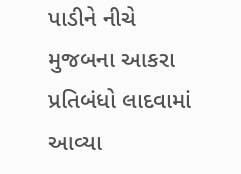પાડીને નીચે મુજબના આકરા પ્રતિબંધો લાદવામાં આવ્યા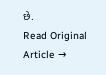છે.
Read Original Article →